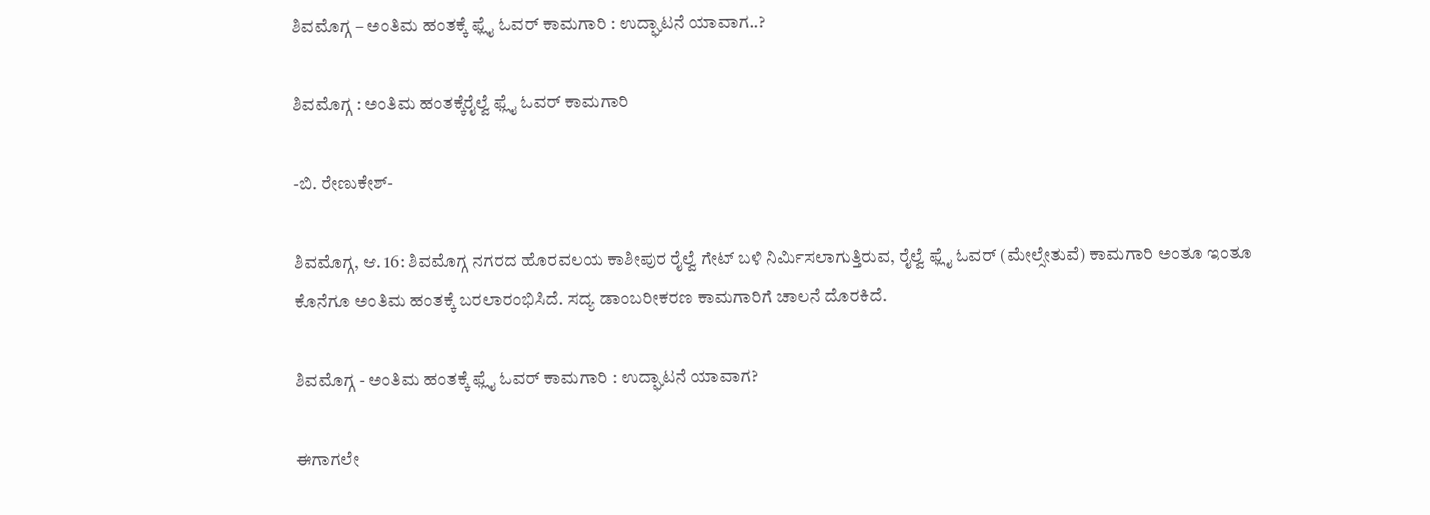ಶಿವಮೊಗ್ಗ – ಅಂತಿಮ ಹಂತಕ್ಕೆ ಫ್ಲೈ ಓವರ್ ಕಾಮಗಾರಿ : ಉದ್ಘಾಟನೆ ಯಾವಾಗ..?

ಶಿವಮೊಗ್ಗ : ಅಂತಿಮ ಹಂತಕ್ಕೆರೈಲ್ವೆ ಫ್ಲೈ ಓವರ್ ಕಾಮಗಾರಿ

-ಬಿ. ರೇಣುಕೇಶ್-

ಶಿವಮೊಗ್ಗ, ಆ. 16: ಶಿವಮೊಗ್ಗ ನಗರದ ಹೊರವಲಯ ಕಾಶೀಪುರ ರೈಲ್ವೆ ಗೇಟ್ ಬಳಿ ನಿರ್ಮಿಸಲಾಗುತ್ತಿರುವ, ರೈಲ್ವೆ ಫ್ಲೈ ಓವರ್ (ಮೇಲ್ಸೇತುವೆ) ಕಾಮಗಾರಿ ಅಂತೂ ಇಂತೂ ಕೊನೆಗೂ ಅಂತಿಮ ಹಂತಕ್ಕೆ ಬರಲಾರಂಭಿಸಿದೆ. ಸದ್ಯ ಡಾಂಬರೀಕರಣ ಕಾಮಗಾರಿಗೆ ಚಾಲನೆ ದೊರಕಿದೆ.

ಶಿವಮೊಗ್ಗ - ಅಂತಿಮ ಹಂತಕ್ಕೆ ಫ್ಲೈ ಓವರ್ ಕಾಮಗಾರಿ : ಉದ್ಘಾಟನೆ ಯಾವಾಗ?

ಈಗಾಗಲೇ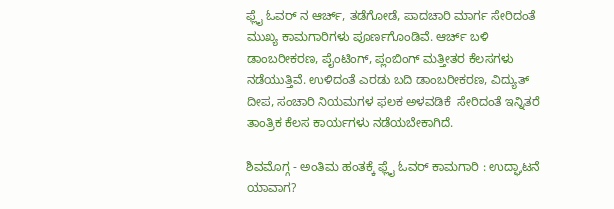ಫ್ಲೈ ಓವರ್ ನ ಆರ್ಚ್, ತಡೆಗೋಡೆ, ಪಾದಚಾರಿ ಮಾರ್ಗ ಸೇರಿದಂತೆ ಮುಖ್ಯ ಕಾಮಗಾರಿಗಳು ಪೂರ್ಣಗೊಂಡಿವೆ. ಆರ್ಚ್ ಬಳಿ ಡಾಂಬರೀಕರಣ, ಪೈಂಟಿಂಗ್, ಪ್ಲಂಬಿಂಗ್ ಮತ್ತೀತರ ಕೆಲಸಗಳು ನಡೆಯುತ್ತಿವೆ. ಉಳಿದಂತೆ ಎರಡು ಬದಿ ಡಾಂಬರೀಕರಣ, ವಿದ್ಯುತ್ ದೀಪ, ಸಂಚಾರಿ ನಿಯಮಗಳ ಫಲಕ ಅಳವಡಿಕೆ  ಸೇರಿದಂತೆ ಇನ್ನಿತರೆ ತಾಂತ್ರಿಕ ಕೆಲಸ ಕಾರ್ಯಗಳು ನಡೆಯಬೇಕಾಗಿದೆ.

ಶಿವಮೊಗ್ಗ - ಅಂತಿಮ ಹಂತಕ್ಕೆ ಫ್ಲೈ ಓವರ್ ಕಾಮಗಾರಿ : ಉದ್ಘಾಟನೆ ಯಾವಾಗ?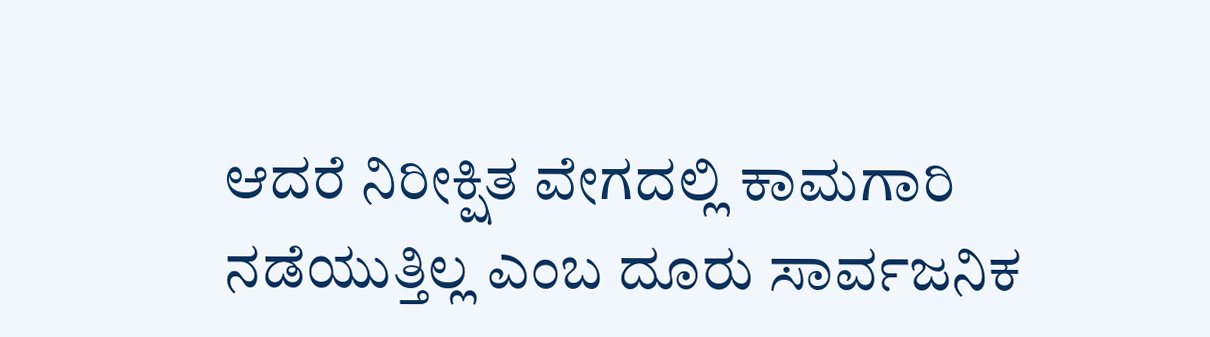ಆದರೆ ನಿರೀಕ್ಷಿತ ವೇಗದಲ್ಲಿ ಕಾಮಗಾರಿ ನಡೆಯುತ್ತಿಲ್ಲ ಎಂಬ ದೂರು ಸಾರ್ವಜನಿಕ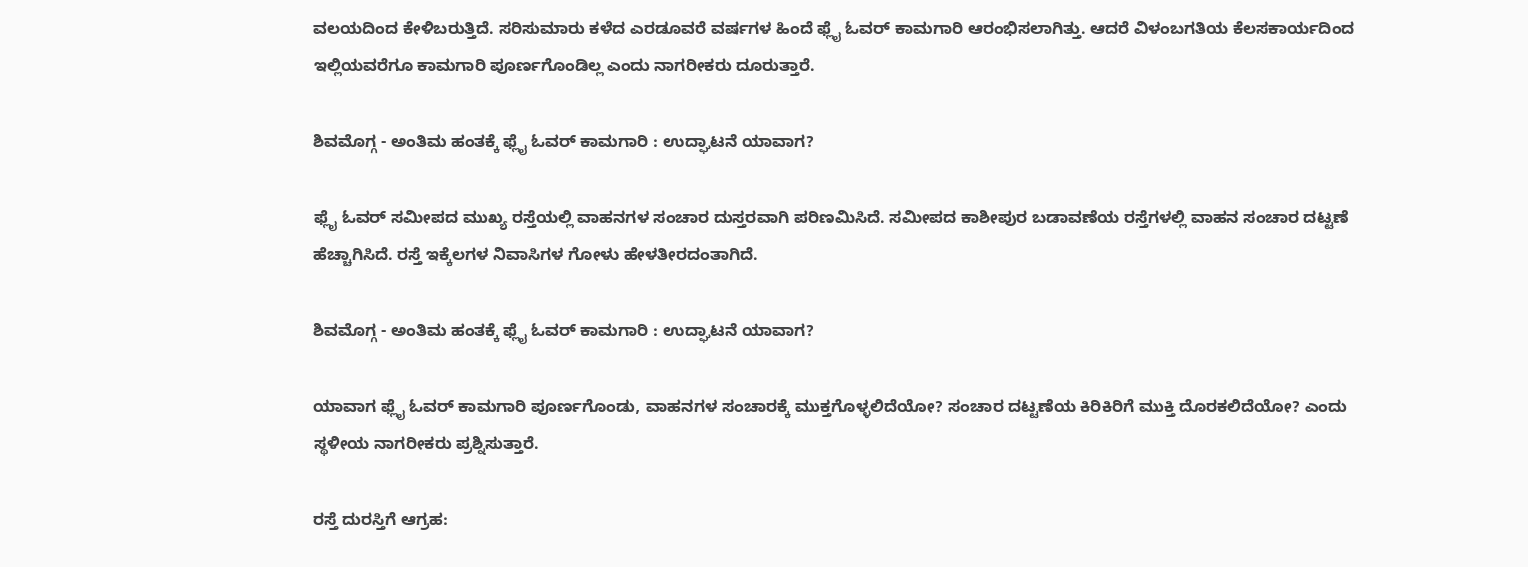ವಲಯದಿಂದ ಕೇಳಿಬರುತ್ತಿದೆ. ಸರಿಸುಮಾರು ಕಳೆದ ಎರಡೂವರೆ ವರ್ಷಗಳ ಹಿಂದೆ ಫ್ಲೈ ಓವರ್ ಕಾಮಗಾರಿ ಆರಂಭಿಸಲಾಗಿತ್ತು. ಆದರೆ ವಿಳಂಬಗತಿಯ ಕೆಲಸಕಾರ್ಯದಿಂದ ಇಲ್ಲಿಯವರೆಗೂ ಕಾಮಗಾರಿ ಪೂರ್ಣಗೊಂಡಿಲ್ಲ ಎಂದು ನಾಗರೀಕರು ದೂರುತ್ತಾರೆ.

ಶಿವಮೊಗ್ಗ - ಅಂತಿಮ ಹಂತಕ್ಕೆ ಫ್ಲೈ ಓವರ್ ಕಾಮಗಾರಿ : ಉದ್ಘಾಟನೆ ಯಾವಾಗ?

ಫ್ಲೈ ಓವರ್ ಸಮೀಪದ ಮುಖ್ಯ ರಸ್ತೆಯಲ್ಲಿ ವಾಹನಗಳ ಸಂಚಾರ ದುಸ್ತರವಾಗಿ ಪರಿಣಮಿಸಿದೆ. ಸಮೀಪದ ಕಾಶೀಪುರ ಬಡಾವಣೆಯ ರಸ್ತೆಗಳಲ್ಲಿ ವಾಹನ ಸಂಚಾರ ದಟ್ಟಣೆ ಹೆಚ್ಚಾಗಿಸಿದೆ. ರಸ್ತೆ ಇಕ್ಕೆಲಗಳ ನಿವಾಸಿಗಳ ಗೋಳು ಹೇಳತೀರದಂತಾಗಿದೆ.

ಶಿವಮೊಗ್ಗ - ಅಂತಿಮ ಹಂತಕ್ಕೆ ಫ್ಲೈ ಓವರ್ ಕಾಮಗಾರಿ : ಉದ್ಘಾಟನೆ ಯಾವಾಗ?

ಯಾವಾಗ ಫ್ಲೈ ಓವರ್ ಕಾಮಗಾರಿ ಪೂರ್ಣಗೊಂಡು, ವಾಹನಗಳ ಸಂಚಾರಕ್ಕೆ ಮುಕ್ತಗೊಳ್ಳಲಿದೆಯೋ? ಸಂಚಾರ ದಟ್ಟಣೆಯ ಕಿರಿಕಿರಿಗೆ ಮುಕ್ತಿ ದೊರಕಲಿದೆಯೋ? ಎಂದು ಸ್ಥಳೀಯ ನಾಗರೀಕರು ಪ್ರಶ್ನಿಸುತ್ತಾರೆ.

ರಸ್ತೆ ದುರಸ್ತಿಗೆ ಆಗ್ರಹ: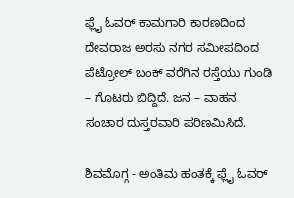ಫ್ಲೈ ಓವರ್ ಕಾಮಗಾರಿ ಕಾರಣದಿಂದ ದೇವರಾಜ ಅರಸು ನಗರ ಸಮೀಪದಿಂದ ಪೆಟ್ರೋಲ್ ಬಂಕ್ ವರೆಗಿನ ರಸ್ತೆಯು ಗುಂಡಿ – ಗೊಟರು ಬಿದ್ದಿದೆ. ಜನ – ವಾಹನ ಸಂಚಾರ ದುಸ್ತರವಾರಿ ಪರಿಣಮಿಸಿದೆ.

ಶಿವಮೊಗ್ಗ - ಅಂತಿಮ ಹಂತಕ್ಕೆ ಫ್ಲೈ ಓವರ್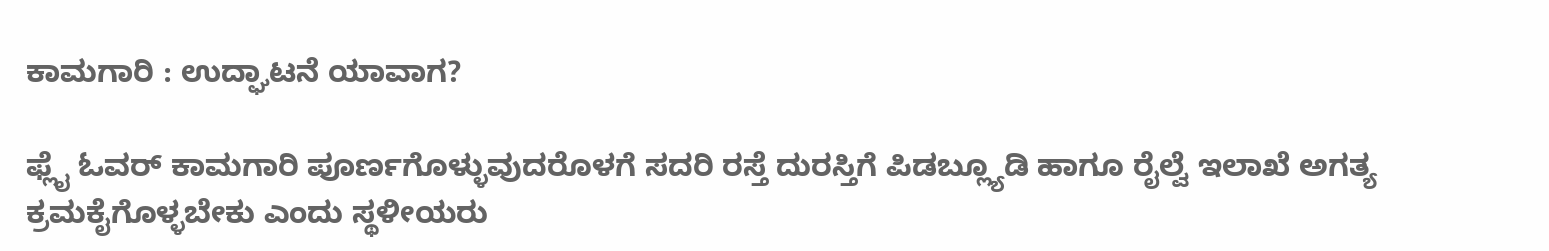ಕಾಮಗಾರಿ : ಉದ್ಘಾಟನೆ ಯಾವಾಗ?

ಫ್ಲೈ ಓವರ್ ಕಾಮಗಾರಿ ಪೂರ್ಣಗೊಳ್ಳುವುದರೊಳಗೆ ಸದರಿ ರಸ್ತೆ ದುರಸ್ತಿಗೆ ಪಿಡಬ್ಲ್ಯೂಡಿ ಹಾಗೂ ರೈಲ್ವೆ ಇಲಾಖೆ ಅಗತ್ಯ ಕ್ರಮಕೈಗೊಳ್ಳಬೇಕು ಎಂದು ಸ್ಥಳೀಯರು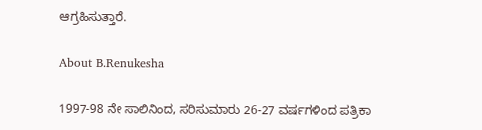ಆಗ್ರಹಿಸುತ್ತಾರೆ.

About B.Renukesha

1997-98 ನೇ ಸಾಲಿನಿಂದ, ಸರಿಸುಮಾರು 26-27 ವರ್ಷಗಳಿಂದ ಪತ್ರಿಕಾ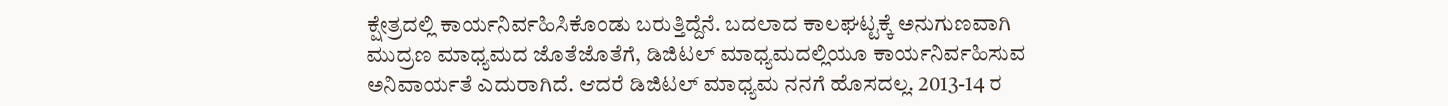ಕ್ಷೇತ್ರದಲ್ಲಿ ಕಾರ್ಯನಿರ್ವಹಿಸಿಕೊಂಡು ಬರುತ್ತಿದ್ದೆನೆ. ಬದಲಾದ ಕಾಲಘಟ್ಟಕ್ಕೆ ಅನುಗುಣವಾಗಿ ಮುದ್ರಣ ಮಾಧ್ಯಮದ ಜೊತೆಜೊತೆಗೆ, ಡಿಜಿಟಲ್ ಮಾಧ್ಯಮದಲ್ಲಿಯೂ ಕಾರ್ಯನಿರ್ವಹಿಸುವ ಅನಿವಾರ್ಯತೆ ಎದುರಾಗಿದೆ. ಆದರೆ ಡಿಜಿಟಲ್ ಮಾಧ್ಯಮ ನನಗೆ ಹೊಸದಲ್ಲ. 2013-14 ರ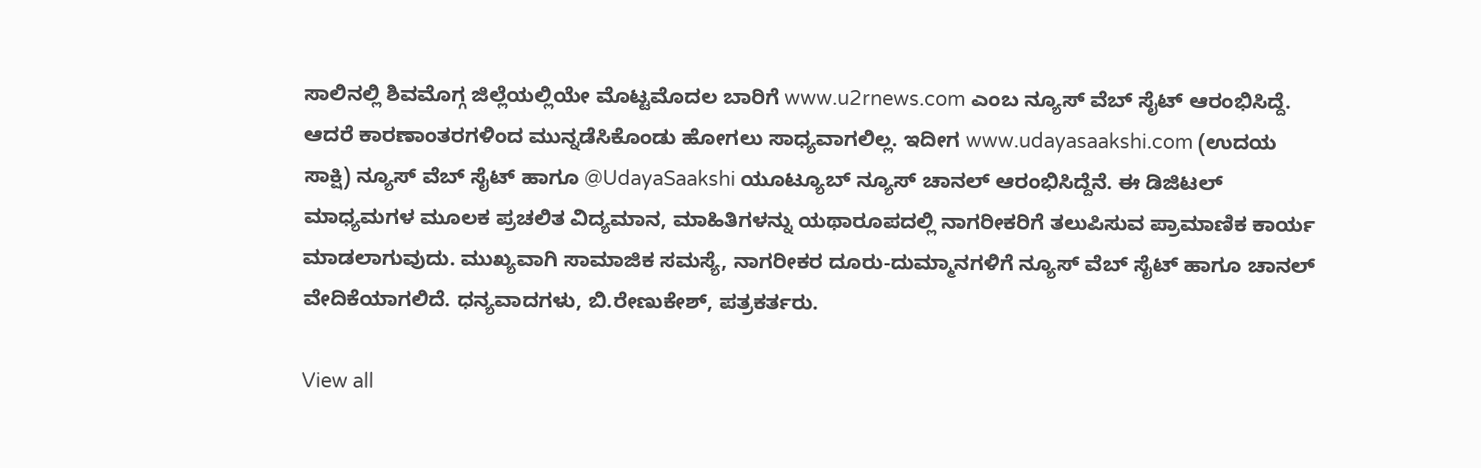ಸಾಲಿನಲ್ಲಿ ಶಿವಮೊಗ್ಗ ಜಿಲ್ಲೆಯಲ್ಲಿಯೇ ಮೊಟ್ಟಮೊದಲ ಬಾರಿಗೆ www.u2rnews.com ಎಂಬ ನ್ಯೂಸ್ ವೆಬ್ ಸೈಟ್ ಆರಂಭಿಸಿದ್ದೆ. ಆದರೆ ಕಾರಣಾಂತರಗಳಿಂದ ಮುನ್ನಡೆಸಿಕೊಂಡು ಹೋಗಲು ಸಾಧ್ಯವಾಗಲಿಲ್ಲ. ಇದೀಗ www.udayasaakshi.com (ಉದಯ ಸಾಕ್ಷಿ) ನ್ಯೂಸ್ ವೆಬ್ ಸೈಟ್ ಹಾಗೂ @UdayaSaakshi ಯೂಟ್ಯೂಬ್ ನ್ಯೂಸ್ ಚಾನಲ್ ಆರಂಭಿಸಿದ್ದೆನೆ. ಈ ಡಿಜಿಟಲ್ ಮಾಧ್ಯಮಗಳ ಮೂಲಕ ಪ್ರಚಲಿತ ವಿದ್ಯಮಾನ, ಮಾಹಿತಿಗಳನ್ನು ಯಥಾರೂಪದಲ್ಲಿ ನಾಗರೀಕರಿಗೆ ತಲುಪಿಸುವ ಪ್ರಾಮಾಣಿಕ ಕಾರ್ಯ ಮಾಡಲಾಗುವುದು. ಮುಖ್ಯವಾಗಿ ಸಾಮಾಜಿಕ ಸಮಸ್ಯೆ, ನಾಗರೀಕರ ದೂರು-ದುಮ್ಮಾನಗಳಿಗೆ ನ್ಯೂಸ್ ವೆಬ್ ಸೈಟ್ ಹಾಗೂ ಚಾನಲ್ ವೇದಿಕೆಯಾಗಲಿದೆ. ಧನ್ಯವಾದಗಳು, ಬಿ.ರೇಣುಕೇಶ್, ಪತ್ರಕರ್ತರು.

View all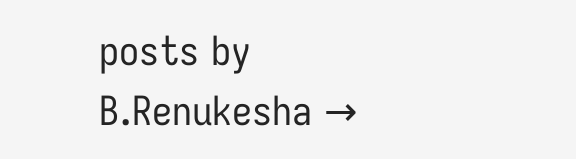posts by B.Renukesha →